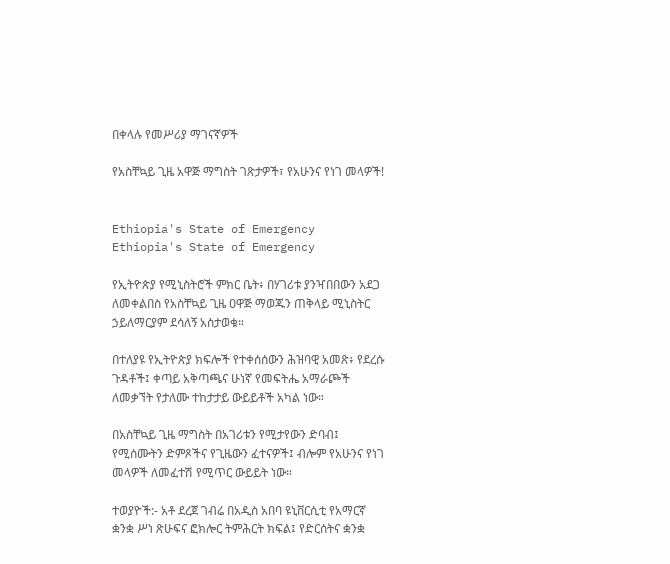በቀላሉ የመሥሪያ ማገናኛዎች

የአስቸኳይ ጊዜ አዋጅ ማግስት ገጽታዎች፣ የአሁንና የነገ መላዎች!


Ethiopia's State of Emergency
Ethiopia's State of Emergency

የኢትዮጵያ የሚኒስትሮች ምክር ቤት፥ በሃገሪቱ ያንዣበበውን አደጋ ለመቀልበስ የአስቸኳይ ጊዜ ዐዋጅ ማወጁን ጠቅላይ ሚኒስትር ኃይለማርያም ደሳለኝ አስታወቁ።

በተለያዩ የኢትዮጵያ ክፍሎች የተቀሰሰውን ሕዝባዊ አመጽ፥ የደረሱ ጉዳቶች፤ ቀጣይ አቅጣጫና ሁነኛ የመፍትሔ አማራጮች ለመቃኘት የታለሙ ተከታታይ ውይይቶች አካል ነው።

በአስቸኳይ ጊዜ ማግስት በአገሪቱን የሚታየውን ድባብ፤ የሚሰሙትን ድምጾችና የጊዜውን ፈተናዎች፤ ብሎም የአሁንና የነገ መላዎች ለመፈተሽ የሚጥር ውይይት ነው።

ተወያዮች:- አቶ ደረጀ ገብሬ በአዲስ አበባ ዩኒቨርሲቲ የአማርኛ ቋንቋ ሥነ ጽሁፍና ፎክሎር ትምሕርት ክፍል፤ የድርሰትና ቋንቋ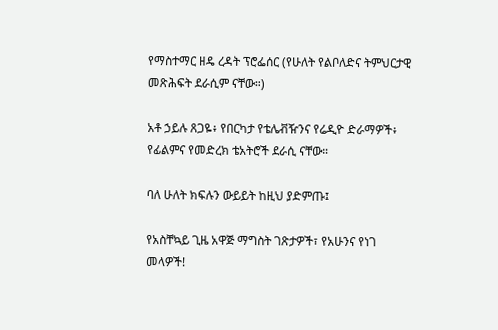የማስተማር ዘዴ ረዳት ፕሮፌሰር (የሁለት የልቦለድና ትምህርታዊ መጽሕፍት ደራሲም ናቸው።)

አቶ ኃይሉ ጸጋዬ፥ የበርካታ የቴሌቭዥንና የሬዲዮ ድራማዎች፥ የፊልምና የመድረክ ቴአትሮች ደራሲ ናቸው።

ባለ ሁለት ክፍሉን ውይይት ከዚህ ያድምጡ፤

የአስቸኳይ ጊዜ አዋጅ ማግስት ገጽታዎች፣ የአሁንና የነገ መላዎች!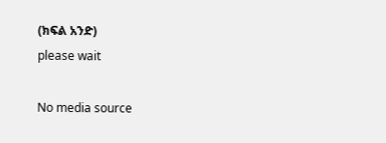(ክፍል አንድ)
please wait

No media source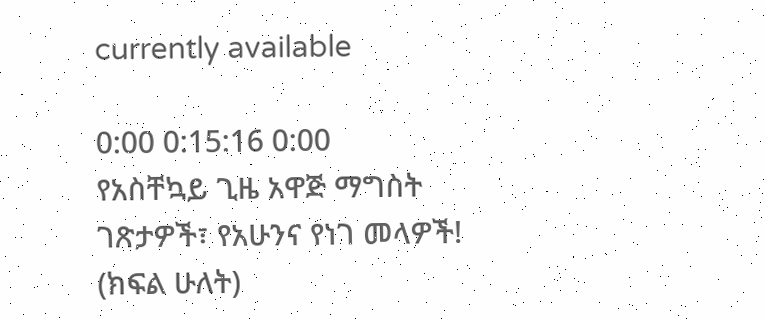currently available

0:00 0:15:16 0:00
የአስቸኳይ ጊዜ አዋጅ ማግስት ገጽታዎች፣ የአሁንና የነገ መላዎች! (ክፍል ሁለት)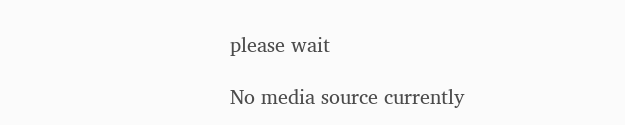please wait

No media source currently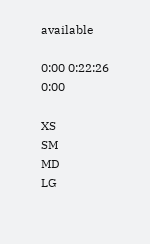available

0:00 0:22:26 0:00

XS
SM
MD
LG